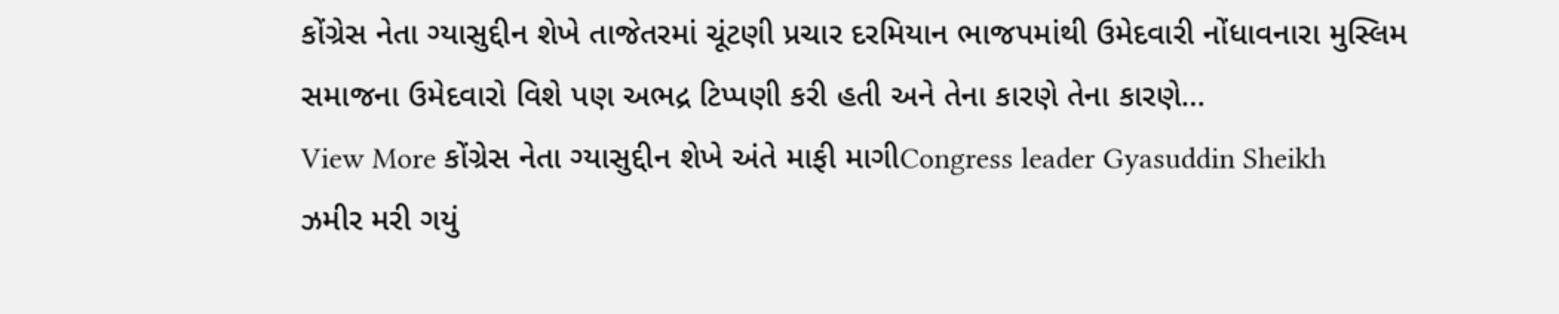કોંગ્રેસ નેતા ગ્યાસુદ્દીન શેખે તાજેતરમાં ચૂંટણી પ્રચાર દરમિયાન ભાજપમાંથી ઉમેદવારી નોંધાવનારા મુસ્લિમ સમાજના ઉમેદવારો વિશે પણ અભદ્ર ટિપ્પણી કરી હતી અને તેના કારણે તેના કારણે…
View More કોંગ્રેસ નેતા ગ્યાસુદ્દીન શેખે અંતે માફી માગીCongress leader Gyasuddin Sheikh
ઝમીર મરી ગયું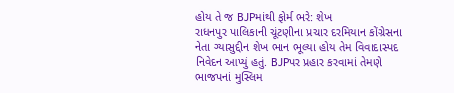હોય તે જ BJPમાંથી ફોર્મ ભરે: શેખ
રાધનપુર પાલિકાની ચૂંટણીના પ્રચાર દરમિયાન કોંગ્રેસના નેતા ગ્યાસુદ્દીન શેખ ભાન ભૂલ્યા હોય તેમ વિવાદાસ્પદ નિવેદન આપ્યું હતું. BJPપર પ્રહાર કરવામાં તેમણે ભાજપનાં મુસ્લિમ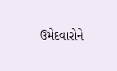ઉમેદવારોને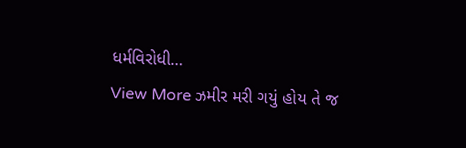ધર્મવિરોધી…
View More ઝમીર મરી ગયું હોય તે જ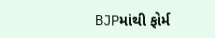BJPમાંથી ફોર્મ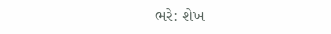ભરે: શેખ